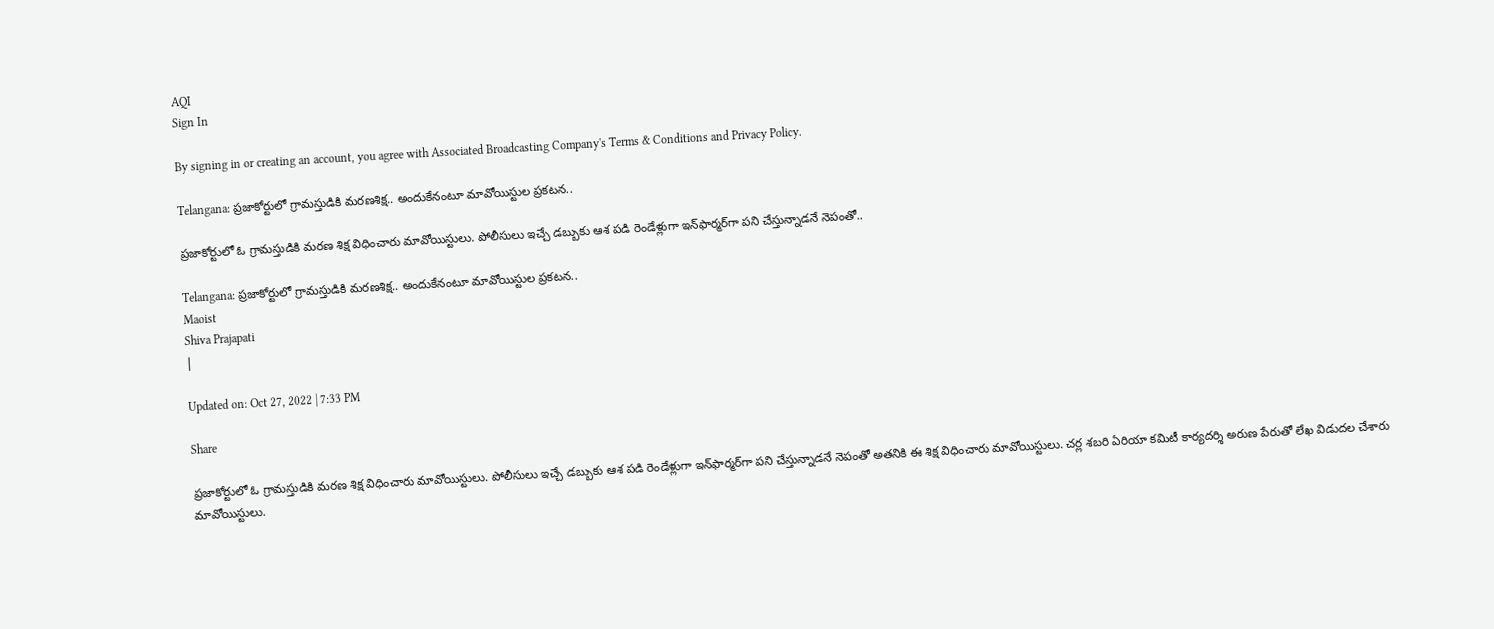AQI
Sign In

By signing in or creating an account, you agree with Associated Broadcasting Company's Terms & Conditions and Privacy Policy.

Telangana: ప్రజాకోర్టులో గ్రామస్తుడికి మరణశిక్ష.. అందుకేనంటూ మావోయిస్టుల ప్రకటన..

ప్రజాకోర్టులో ఓ గ్రామస్తుడికి మరణ శిక్ష విధించారు మావోయిస్టులు. పోలీసులు ఇచ్చే డబ్బుకు ఆశ పడి రెండేళ్లుగా ఇన్‌ఫార్మర్‌గా పని చేస్తున్నాడనే నెపంతో..

Telangana: ప్రజాకోర్టులో గ్రామస్తుడికి మరణశిక్ష.. అందుకేనంటూ మావోయిస్టుల ప్రకటన..
Maoist
Shiva Prajapati
|

Updated on: Oct 27, 2022 | 7:33 PM

Share

ప్రజాకోర్టులో ఓ గ్రామస్తుడికి మరణ శిక్ష విధించారు మావోయిస్టులు. పోలీసులు ఇచ్చే డబ్బుకు ఆశ పడి రెండేళ్లుగా ఇన్‌ఫార్మర్‌గా పని చేస్తున్నాడనే నెపంతో అతనికి ఈ శిక్ష విధించారు మావోయిస్టులు. చర్ల శబరి ఏరియా కమిటీ కార్యదర్శి అరుణ పేరుతో లేఖ విడుదల చేశారు మావోయిస్టులు.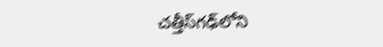చత్తీస్‌గఢ్‌లోని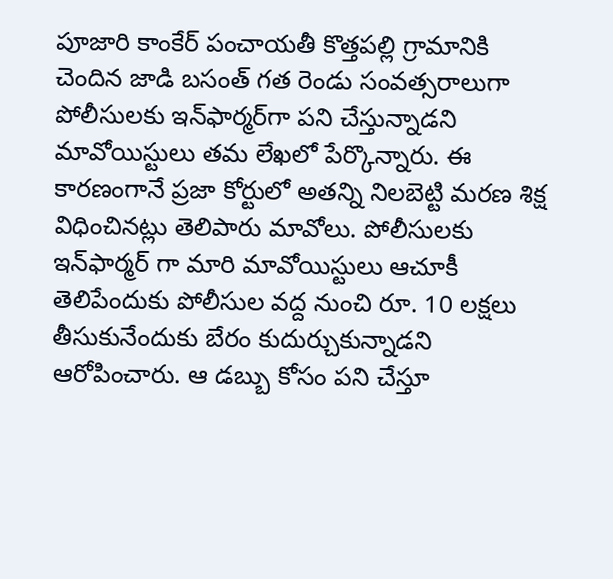పూజారి కాంకేర్ పంచాయతీ కొత్తపల్లి గ్రామానికి చెందిన జాడి బసంత్ గత రెండు సంవత్సరాలుగా పోలీసులకు ఇన్‌ఫార్మర్‌గా పని చేస్తున్నాడని మావోయిస్టులు తమ లేఖలో పేర్కొన్నారు. ఈ కారణంగానే ప్రజా కోర్టులో అతన్ని నిలబెట్టి మరణ శిక్ష విధించినట్లు తెలిపారు మావోలు. పోలీసులకు ఇన్‌ఫార్మర్ గా మారి మావోయిస్టులు ఆచూకీ తెలిపేందుకు పోలీసుల వద్ద నుంచి రూ. 10 లక్షలు తీసుకునేందుకు బేరం కుదుర్చుకున్నాడని ఆరోపించారు. ఆ డబ్బు కోసం పని చేస్తూ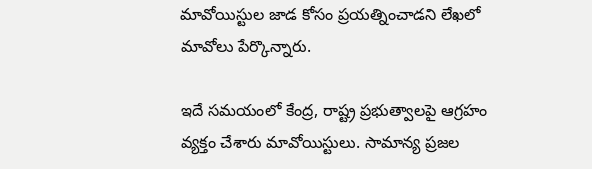మావోయిస్టుల జాడ కోసం ప్రయత్నించాడని లేఖలో మావోలు పేర్కొన్నారు.

ఇదే సమయంలో కేంద్ర, రాష్ట్ర ప్రభుత్వాలపై ఆగ్రహం వ్యక్తం చేశారు మావోయిస్టులు. సామాన్య ప్రజల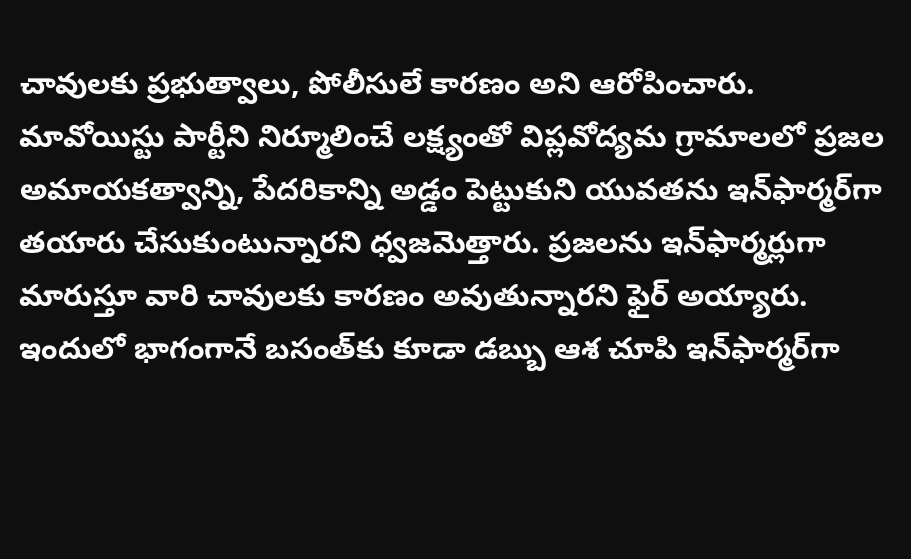చావులకు ప్రభుత్వాలు, పోలీసులే కారణం అని ఆరోపించారు. మావోయిస్టు పార్టీని నిర్మూలించే లక్ష్యంతో విప్లవోద్యమ గ్రామాలలో ప్రజల అమాయకత్వాన్ని, పేదరికాన్ని అడ్డం పెట్టుకుని యువతను ఇన్‌ఫార్మర్‌గా తయారు చేసుకుంటున్నారని ధ్వజమెత్తారు. ప్రజలను ఇన్‌ఫార్మర్లుగా మారుస్తూ వారి చావులకు కారణం అవుతున్నారని ఫైర్ అయ్యారు. ఇందులో భాగంగానే బసంత్‌కు కూడా డబ్బు ఆశ చూపి ఇన్‌ఫార్మర్‌గా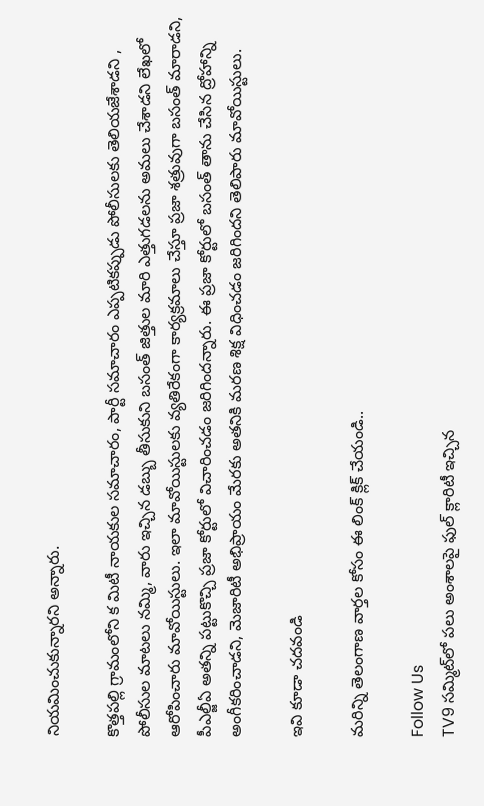నియమించుకున్నారని అన్నారు.

కొత్తపల్లి గ్రామంలోని క మిటీ నాయకుల సమాచారం, పార్టీ సమాచారం ఎప్పటికప్పుడు పోలీసులకు తెలియజేశాడని , పోలీసుల మాటలు నమ్మి, వారు ఇచ్చిన డబ్బు తీసుకుని బసంత్ జిత్తుల మారి ఎత్తుగడలను అమలు చేశాడని లేఖలో ఆరోపించారు మావోయిస్టులు. ఇలా మావోయిస్టులకు వ్యతిరేకంగా కార్యక్రమాలు చేస్తూ ప్రజా శత్రువుగా బసంత్ మారాడని, పీఎల్జీఏ అతన్ని పట్టుకొచ్చి ప్రజా కోర్టులో విచారించడం జరిగిందన్నారు. ఈ ప్రజా కోర్టులో బసంత్ తాను చేసిన ద్రోహాన్ని అంగీకరించాడని, మెజారిటీ అభిప్రాయం మేరకు అతనికి మరణ శిక్ష విధించడం జరిగిందని తెలిపారు మావోయిస్టులు.

ఇవి కూడా చదవండి

మరిన్ని తెలంగాణ వార్తల కోసం ఈ లింక్ క్లిక్ చేయండి..

Follow Us
TV9 సమ్మిట్‌లో పలు అంశాలపై ఫుల్ క్లారిటీ ఇచ్చిన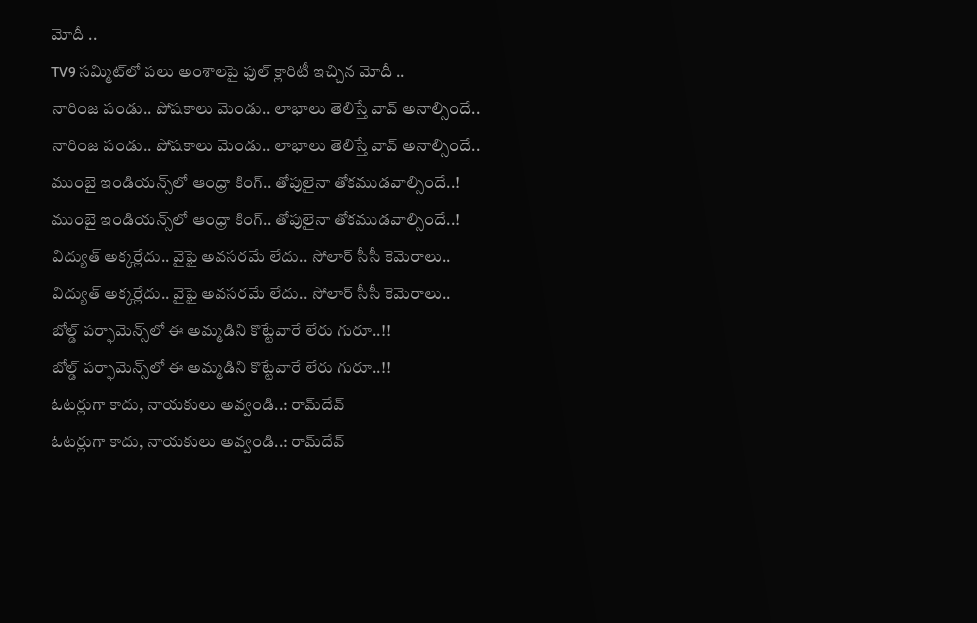మోదీ ..
TV9 సమ్మిట్‌లో పలు అంశాలపై ఫుల్ క్లారిటీ ఇచ్చిన మోదీ ..
నారింజ పండు.. పోషకాలు మెండు.. లాభాలు తెలిస్తే వావ్ అనాల్సిందే..
నారింజ పండు.. పోషకాలు మెండు.. లాభాలు తెలిస్తే వావ్ అనాల్సిందే..
ముంబై ఇండియన్స్‌లో ఆంధ్రా కింగ్.. తోపులైనా తోకముడవాల్సిందే..!
ముంబై ఇండియన్స్‌లో ఆంధ్రా కింగ్.. తోపులైనా తోకముడవాల్సిందే..!
విద్యుత్‌ అక్కర్లేదు.. వైఫై అవసరమే లేదు.. సోలార్‌ సీసీ కెమెరాలు..
విద్యుత్‌ అక్కర్లేదు.. వైఫై అవసరమే లేదు.. సోలార్‌ సీసీ కెమెరాలు..
బోల్డ్ పర్ఫామెన్స్‌లో ఈ అమ్మడిని కొట్టేవారే లేరు గురూ..!!
బోల్డ్ పర్ఫామెన్స్‌లో ఈ అమ్మడిని కొట్టేవారే లేరు గురూ..!!
ఓటర్లుగా కాదు, నాయకులు అవ్వండి..: రామ్‌దేవ్
ఓటర్లుగా కాదు, నాయకులు అవ్వండి..: రామ్‌దేవ్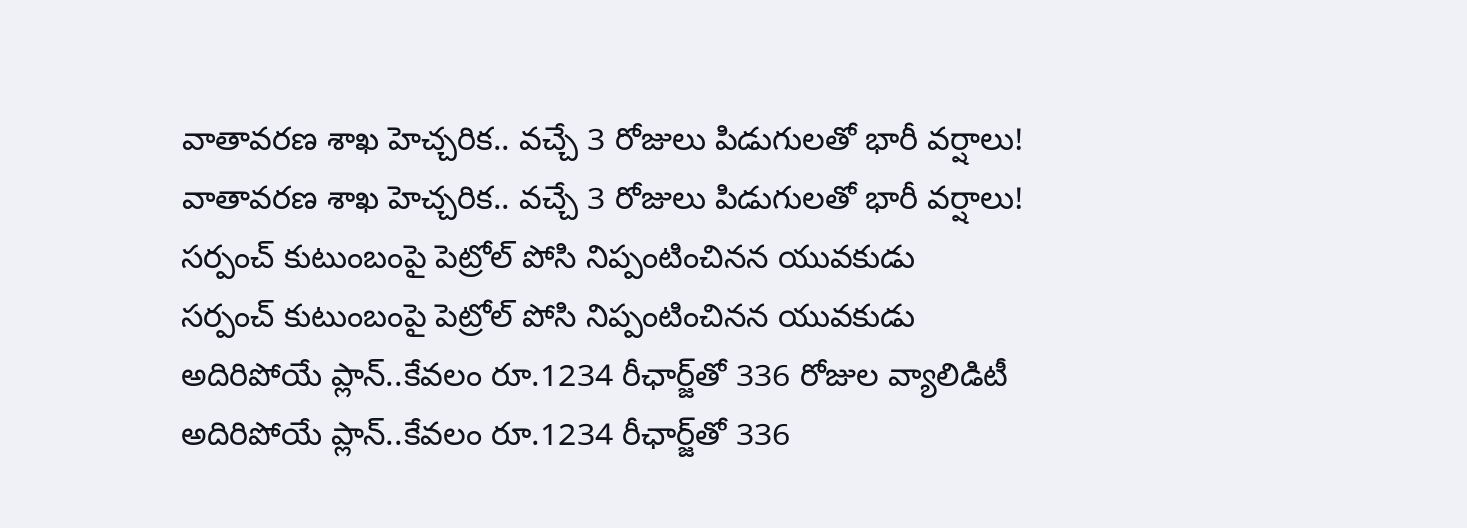వాతావరణ శాఖ హెచ్చరిక.. వచ్చే 3 రోజులు పిడుగులతో భారీ వర్షాలు!
వాతావరణ శాఖ హెచ్చరిక.. వచ్చే 3 రోజులు పిడుగులతో భారీ వర్షాలు!
సర్పంచ్ కుటుంబంపై పెట్రోల్‌ పోసి నిప్పంటించినన యువకుడు
సర్పంచ్ కుటుంబంపై పెట్రోల్‌ పోసి నిప్పంటించినన యువకుడు
అదిరిపోయే ప్లాన్‌..కేవలం రూ.1234 రీఛార్జ్‌తో 336 రోజుల వ్యాలిడిటీ
అదిరిపోయే ప్లాన్‌..కేవలం రూ.1234 రీఛార్జ్‌తో 336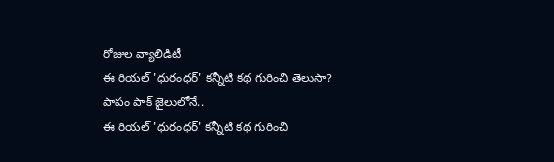రోజుల వ్యాలిడిటీ
ఈ రియల్ 'ధురంధర్' కన్నీటి కథ గురించి తెలుసా? పాపం పాక్ జైలులోనే..
ఈ రియల్ 'ధురంధర్' కన్నీటి కథ గురించి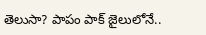తెలుసా? పాపం పాక్ జైలులోనే..